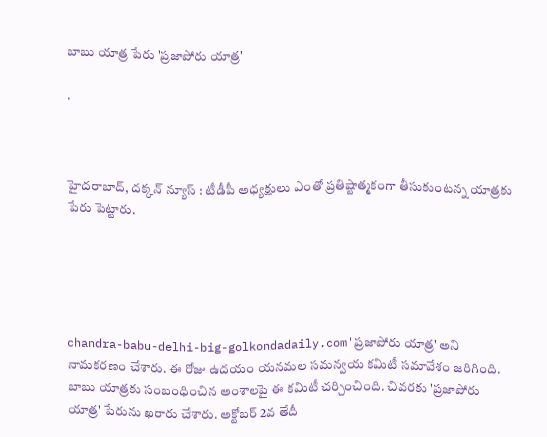బాబు యాత్ర పేరు 'ప్రజాపోరు యాత్ర'

.



హైదరాబాద్‌, దక్కన్‌ న్యూస్‌ : టీడీపీ అధ్యక్షులు ఎంతో ప్రతిష్టాత్మకంగా తీసుకుంటన్న యాత్రకు పేరు పెట్టారు.





chandra-babu-delhi-big-golkondadaily.com'ప్రజాపోరు యాత్ర' అని నామకరణం చేశారు. ఈ రోజు ఉదయం యనమల సమన్వయ కమిటీ సమావేశం జరిగింది. బాబు యాత్రకు సంబంధించిన అంశాలపై ఈ కమిటీ చర్చించింది. చివరకు 'ప్రజాపోరు యాత్ర' పేరును ఖరారు చేశారు. అక్టోబర్‌ 2వ తేదీ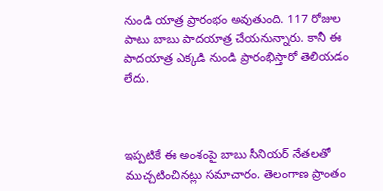నుండి యాత్ర ప్రారంభం అవుతుంది. 117 రోజుల పాటు బాబు పాదయాత్ర చేయనున్నారు. కానీ ఈ పాదయాత్ర ఎక్కడి నుండి ప్రారంభిస్తారో తెలియడం లేదు.



ఇప్పటికే ఈ అంశంపై బాబు సీనియర్‌ నేతలతో ముచ్చటించినట్లు సమాచారం. తెలంగాణ ప్రాంతం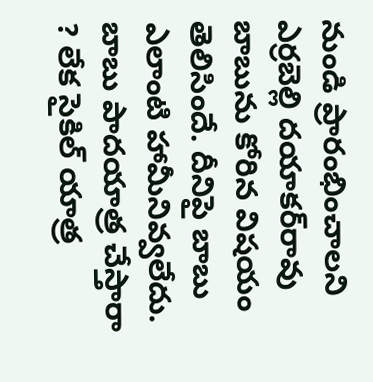నుండి ప్రారంభించాలని ఎర్రబెల్లి దయాకర్‌రావు బాబును కోరిన విషయం తెలిసిందే. దీనిపై బాబు ఎలాంటి హామీనివ్వలేదు. బాబు పాదయాత్ర చేస్తారా ? లేక సైకిల్‌ యాత్ర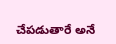చేపడుతారే అనే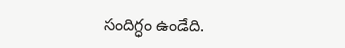సందిగ్ధం ఉండేది.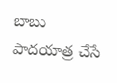బాబు పాదయాత్ర చేసే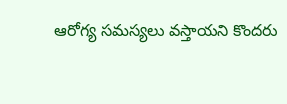ఆరోగ్య సమస్యలు వస్తాయని కొందరు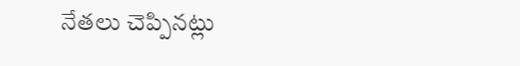నేతలు చెప్పినట్లు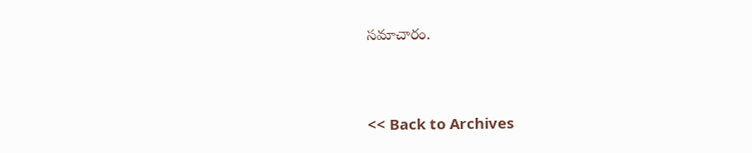సమాచారం.



<< Back to Archives